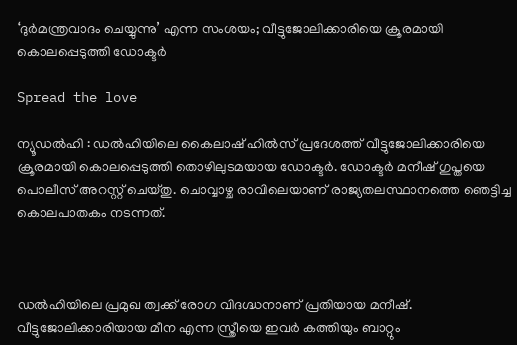‘ദുര്‍മന്ത്രവാദം ചെയ്യുന്നു’ എന്ന സംശയം; വീട്ടുജോലിക്കാരിയെ ക്രൂരമായി കൊലപ്പെടുത്തി ഡോക്ടര്‍

Spread the love

ന്യൂഡല്‍ഹി : ഡല്‍ഹിയിലെ കൈലാഷ് ഹില്‍സ് പ്രദേശത്ത് വീട്ടുജോലിക്കാരിയെ ക്രൂരമായി കൊലപ്പെടുത്തി തൊഴിലുടമയായ ഡോക്ടര്‍. ഡോക്ടര്‍ മനീഷ് ഗുപ്തയെ പൊലീസ് അറസ്റ്റ് ചെയ്തു. ചൊവ്വാഴ്ച രാവിലെയാണ് രാജ്യതലസ്ഥാനത്തെ ഞെട്ടിച്ച കൊലപാതകം നടന്നത്.



ഡല്‍ഹിയിലെ പ്രമുഖ ത്വക്ക് രോഗ വിദഗ്ദ്ധനാണ് പ്രതിയായ മനീഷ്. വീട്ടുജോലിക്കാരിയായ മീന എന്ന സ്ത്രീയെ ഇവര്‍ കത്തിയും ബാറ്റും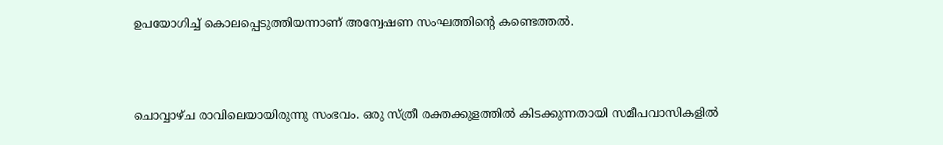ഉപയോഗിച്ച് കൊലപ്പെടുത്തിയന്നാണ് അന്വേഷണ സംഘത്തിന്റെ കണ്ടെത്തല്‍.



ചൊവ്വാഴ്ച രാവിലെയായിരുന്നു സംഭവം. ഒരു സ്ത്രീ രക്തക്കുളത്തില്‍ കിടക്കുന്നതായി സമീപവാസികളില്‍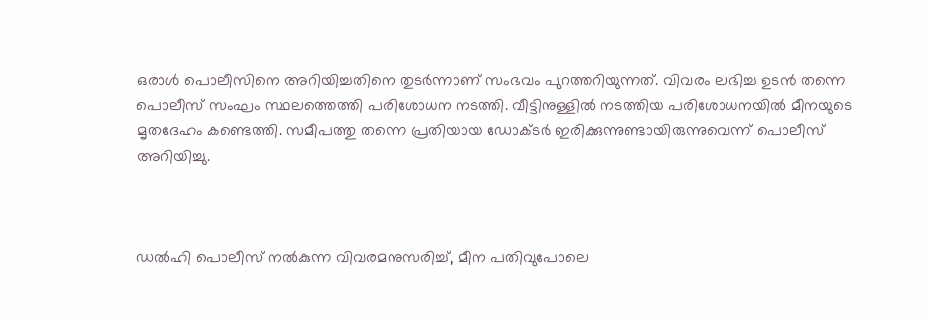ഒരാള്‍ പൊലീസിനെ അറിയിച്ചതിനെ തുടര്‍ന്നാണ് സംഭവം പുറത്തറിയുന്നത്. വിവരം ലഭിച്ച ഉടന്‍ തന്നെ പൊലീസ് സംഘം സ്ഥലത്തെത്തി പരിശോധന നടത്തി. വീട്ടിനുള്ളില്‍ നടത്തിയ പരിശോധനയില്‍ മീനയുടെ മൃതദേഹം കണ്ടെത്തി. സമീപത്തു തന്നെ പ്രതിയായ ഡോക്ടര്‍ ഇരിക്കുന്നുണ്ടായിരുന്നുവെന്ന് പൊലീസ് അറിയിച്ചു.



ഡല്‍ഹി പൊലീസ് നല്‍കുന്ന വിവരമനുസരിച്ച്, മീന പതിവുപോലെ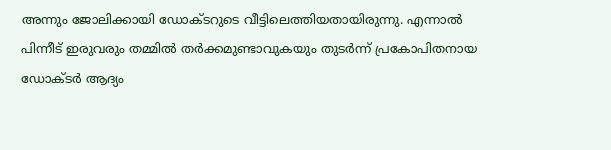അന്നും ജോലിക്കായി ഡോക്ടറുടെ വീട്ടിലെത്തിയതായിരുന്നു. എന്നാല്‍ പിന്നീട് ഇരുവരും തമ്മില്‍ തര്‍ക്കമുണ്ടാവുകയും തുടര്‍ന്ന് പ്രകോപിതനായ ഡോക്ടര്‍ ആദ്യം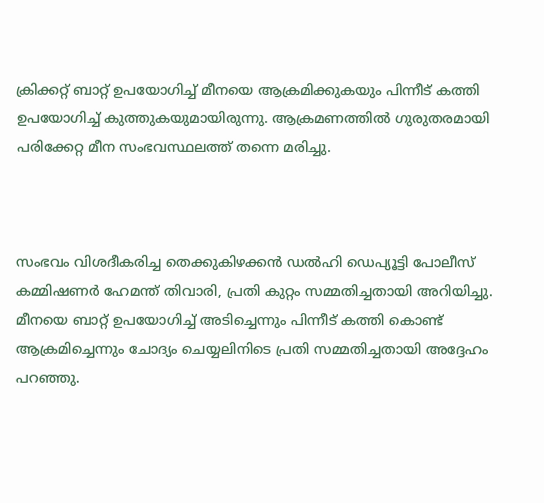ക്രിക്കറ്റ് ബാറ്റ് ഉപയോഗിച്ച് മീനയെ ആക്രമിക്കുകയും പിന്നീട് കത്തി ഉപയോഗിച്ച് കുത്തുകയുമായിരുന്നു. ആക്രമണത്തില്‍ ഗുരുതരമായി പരിക്കേറ്റ മീന സംഭവസ്ഥലത്ത് തന്നെ മരിച്ചു.



സംഭവം വിശദീകരിച്ച തെക്കുകിഴക്കന്‍ ഡല്‍ഹി ഡെപ്യൂട്ടി പോലീസ് കമ്മിഷണര്‍ ഹേമന്ത് തിവാരി, പ്രതി കുറ്റം സമ്മതിച്ചതായി അറിയിച്ചു. മീനയെ ബാറ്റ് ഉപയോഗിച്ച് അടിച്ചെന്നും പിന്നീട് കത്തി കൊണ്ട് ആക്രമിച്ചെന്നും ചോദ്യം ചെയ്യലിനിടെ പ്രതി സമ്മതിച്ചതായി അദ്ദേഹം പറഞ്ഞു.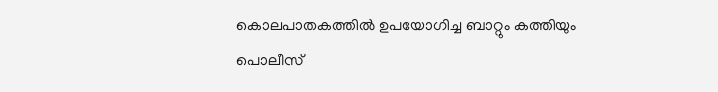കൊലപാതകത്തില്‍ ഉപയോഗിച്ച ബാറ്റും കത്തിയും പൊലീസ്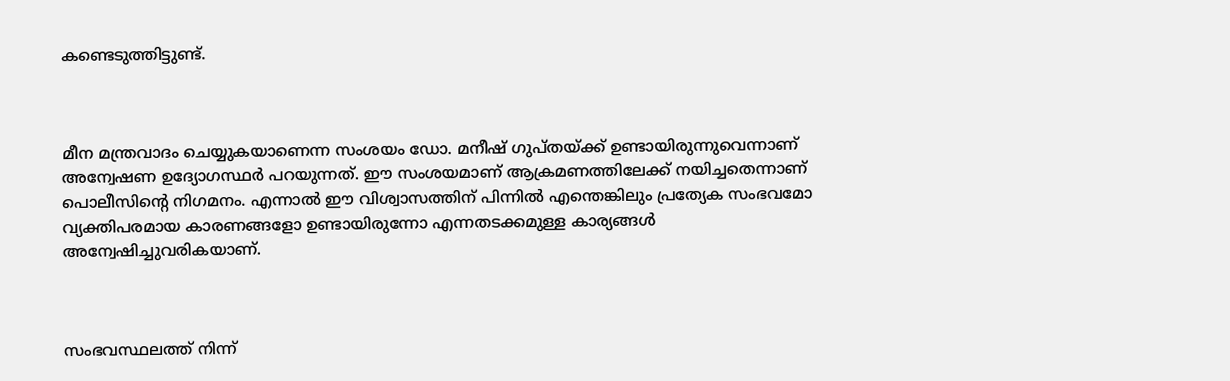കണ്ടെടുത്തിട്ടുണ്ട്.



മീന മന്ത്രവാദം ചെയ്യുകയാണെന്ന സംശയം ഡോ. മനീഷ് ഗുപ്തയ്ക്ക് ഉണ്ടായിരുന്നുവെന്നാണ് അന്വേഷണ ഉദ്യോഗസ്ഥര്‍ പറയുന്നത്. ഈ സംശയമാണ് ആക്രമണത്തിലേക്ക് നയിച്ചതെന്നാണ് പൊലീസിന്റെ നിഗമനം. എന്നാല്‍ ഈ വിശ്വാസത്തിന് പിന്നില്‍ എന്തെങ്കിലും പ്രത്യേക സംഭവമോ വ്യക്തിപരമായ കാരണങ്ങളോ ഉണ്ടായിരുന്നോ എന്നതടക്കമുള്ള കാര്യങ്ങള്‍ അന്വേഷിച്ചുവരികയാണ്.



സംഭവസ്ഥലത്ത് നിന്ന്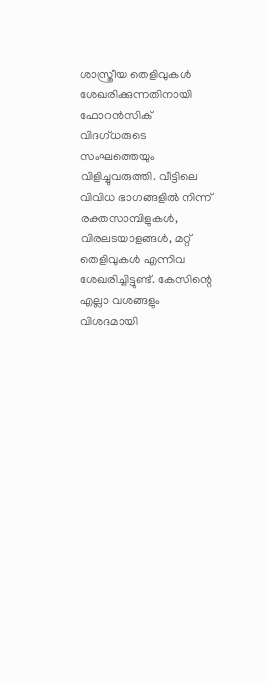ശാസ്ത്രീയ തെളിവുകള്‍ ശേഖരിക്കുന്നതിനായി ഫോറന്‍സിക് വിദഗ്ധരുടെ സംഘത്തെയും വിളിച്ചുവരുത്തി. വീട്ടിലെ വിവിധ ഭാഗങ്ങളില്‍ നിന്ന് രക്തസാമ്പിളുകള്‍, വിരലടയാളങ്ങള്‍, മറ്റ് തെളിവുകള്‍ എന്നിവ ശേഖരിച്ചിട്ടുണ്ട്. കേസിന്റെ എല്ലാ വശങ്ങളും വിശദമായി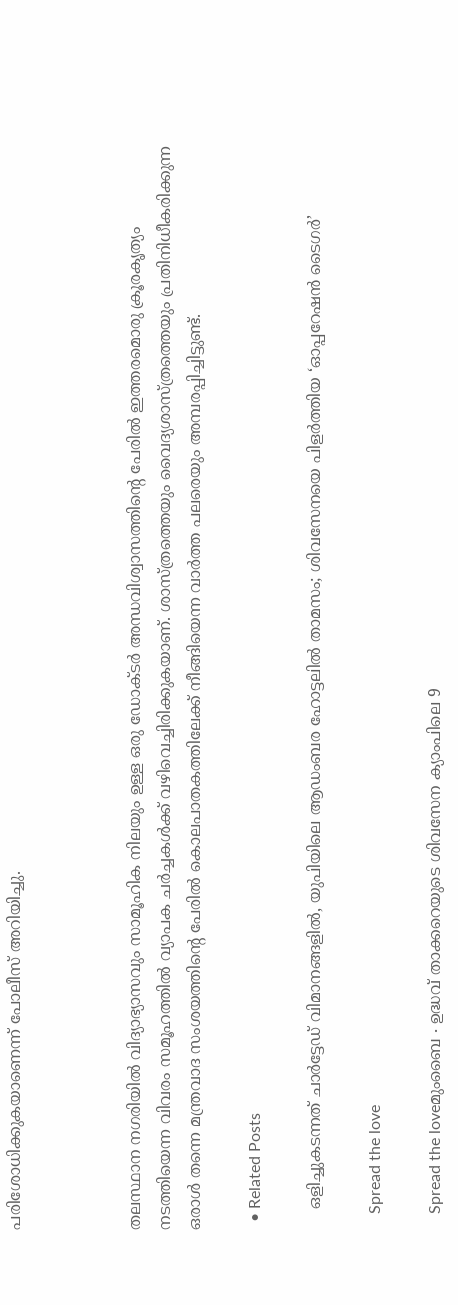പരിശോധിക്കുകയാണെന്ന് പോലീസ് അറിയിച്ചു.



തലസ്ഥാന നഗരിയില്‍ വിദ്യാഭ്യാസവും സാമൂഹിക നിലയും ഉള്ള ഒരു ഡോക്ടര്‍ അന്ധവിശ്വാസത്തിന്റെ പേരില്‍ ഇത്തരമൊരു ക്രൂരകൃത്യം നടത്തിയെന്ന വിവരം സമൂഹത്തില്‍ വ്യാപക ചര്‍ച്ചകള്‍ക്ക് വഴിവെച്ചിരിക്കുകയാണ്. ശാസ്ത്രത്തെയും വൈദ്യശാസ്ത്രത്തെയും പ്രതിനിധീകരിക്കുന്ന ഒരാള്‍ തന്നെ മന്ത്രവാദ സംശയത്തിന്റെ പേരില്‍ കൊലപാതകത്തിലേക്ക് നീങ്ങിയെന്ന വാര്‍ത്ത പലരെയും അമ്പരപ്പിച്ചിട്ടുണ്ട്.

  • Related Posts

    ഒളിച്ചുകടന്നത് ചാർട്ടേഡ് വിമാനങ്ങളിൽ, യുപിയിലെ ആഡംബര ഹോട്ടലിൽ താമസം; ശിവസേനയെ പിളർത്തിയ ‘ഓപ്പറേഷൻ ടൈഗർ’

    Spread the love

    Spread the loveമുംബൈ ∙ ഉദ്ധവ് താക്കറെയുടെ ശിവസേന ക്യാംപിലെ 9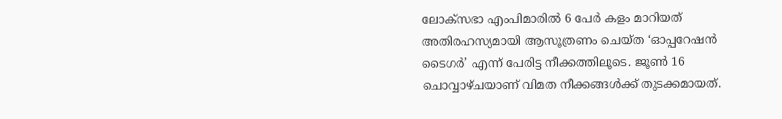ലോക്‌സഭാ എംപിമാരിൽ 6 പേർ കളം മാറിയത് അതിരഹസ്യമായി ആസൂത്രണം ചെയ്ത ‘ഓപ്പറേഷൻ ടൈഗർ’ എന്ന് പേരിട്ട നീക്കത്തിലൂടെ. ജൂൺ 16 ചൊവ്വാഴ്ചയാണ് വിമത നീക്കങ്ങൾക്ക് തുടക്കമായത്.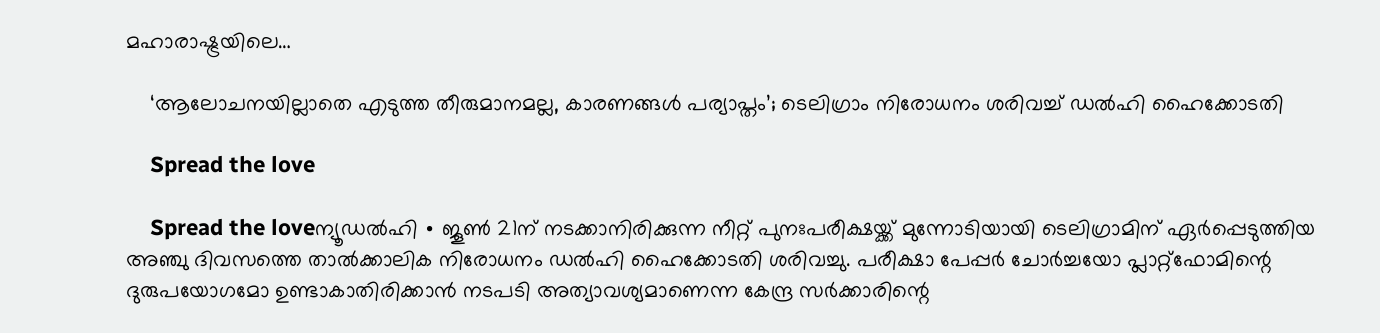മഹാരാഷ്ട്രയിലെ…

    ‘ആലോചനയില്ലാതെ എടുത്ത തീരുമാനമല്ല, കാരണങ്ങൾ പര്യാപ്തം’; ടെലിഗ്രാം നിരോധനം ശരിവച്ച് ഡൽഹി ഹൈക്കോടതി

    Spread the love

    Spread the loveന്യൂഡൽഹി ∙ ജൂൺ 21ന് നടക്കാനിരിക്കുന്ന നീറ്റ് പുനഃപരീക്ഷയ്ക്ക് മുന്നോടിയായി ടെലിഗ്രാമിന് ഏർപ്പെടുത്തിയ അഞ്ചു ദിവസത്തെ താൽക്കാലിക നിരോധനം ഡൽഹി ഹൈക്കോടതി ശരിവച്ചു. പരീക്ഷാ പേപ്പർ ചോർച്ചയോ പ്ലാറ്റ്‌ഫോമിന്റെ ദുരുപയോഗമോ ഉണ്ടാകാതിരിക്കാൻ നടപടി അത്യാവശ്യമാണെന്ന കേന്ദ്ര സർക്കാരിന്റെ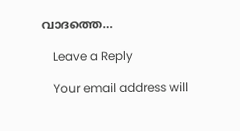വാദത്തെ…

    Leave a Reply

    Your email address will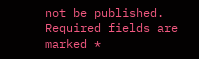not be published. Required fields are marked *